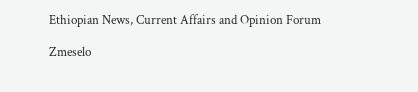Ethiopian News, Current Affairs and Opinion Forum

Zmeselo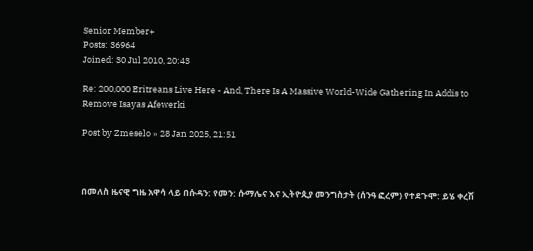Senior Member+
Posts: 36964
Joined: 30 Jul 2010, 20:43

Re: 200,000 Eritreans Live Here - And, There Is A Massive World-Wide Gathering In Addis to Remove Isayas Afewerki

Post by Zmeselo » 28 Jan 2025, 21:51



በመለስ ዜናዊ ግዜ አዋሳ ላይ በሱዳን: የመን: ሱማሌና እና ኢትዮጲያ መንግስታት (ሰንዓ ፎረም) የተደጉሞ: ይሄ ቀረሽ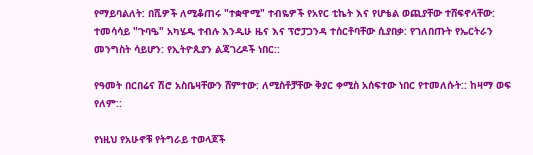የማይባልለት: በሺዎች ለሚቆጠሩ "ተቋዋሚ" ተብዬዎች የአየር ቲኬት እና የሆቴል ወጪያቸው ተሸፍኖላቸው: ተመሳሳይ "ጉባዔ" አካሄዱ ተብሉ እንዲሁ ዜና እና ፕሮፓጋንዳ ተሰርቶባቸው ሲያበቃ: የገለበጡት የኤርትራን መንግስት ሳይሆን: የኢትዮጲያን ልጃገረዶች ነበር::

የዓመት በርበሬና ሽሮ አስቤዛቸውን ሸምተው: ለሚስቶቻቸው ቅያር ቀሚስ አሰፍተው ነበር የተመለሱት:: ከዛማ ወፍ የለም::

የነዚህ የአሁኖቹ የትግራይ ተወላጆች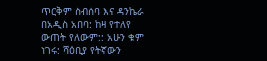ጥርቅም ስብሰባ እና ዳንኬራ በአዲስ አበባ: ከዛ የተለየ ውጠት የለውም:: አሁን ቁም ነገሩ: ሻዕቢያ የትኛውን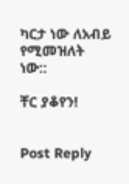ካርታ ነው ለአብይ የሚመዝለት ነው::

ቸር ያቆየን!


Post Reply